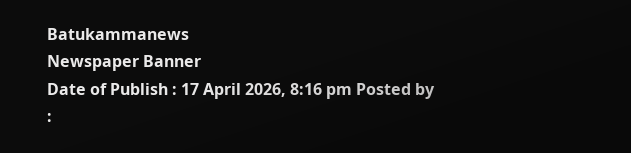Batukammanews
Newspaper Banner
Date of Publish : 17 April 2026, 8:16 pm Posted by :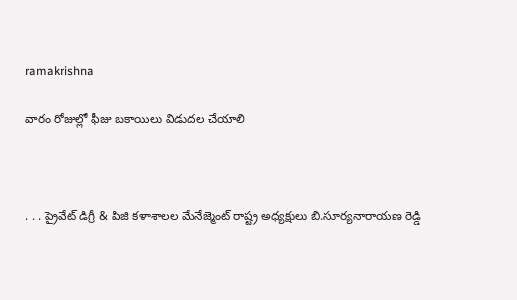ramakrishna

వారం రోజుల్లో ఫీజు బకాయిలు విడుదల చేయాలి



. . . ప్రైవేట్ డిగ్రీ & పిజి కళాశాలల మేనేజ్మెంట్ రాష్ట్ర అధ్యక్షులు బి.సూర్యనారాయణ రెడ్డి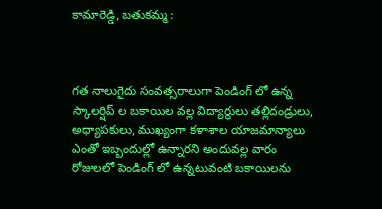కామారెడ్డి, బతుకమ్మ :



గత నాలుగైదు సంవత్సరాలుగా పెండింగ్ లో ఉన్న స్కాలర్షిప్ ల బకాయిల వల్ల విద్యార్థులు తల్లిదండ్రులు, అధ్యాపకులు, ముఖ్యంగా కళాశాల యాజమాన్యాలు ఎంతో ఇబ్బందుల్లో ఉన్నారని అందువల్ల వారం రోజులలో పెండింగ్ లో ఉన్నటువంటి బకాయిలను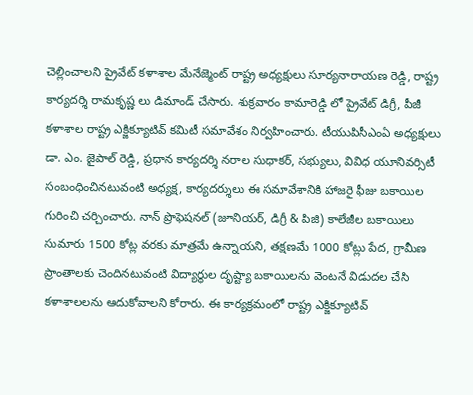చెల్లించాలని ప్రైవేట్ కళాశాల మేనేజ్మెంట్ రాష్ట్ర అధ్యక్షులు సూర్యనారాయణ రెడ్డి, రాష్ట్ర కార్యదర్శి రామకృష్ణ లు డిమాండ్ చేసారు. శుక్రవారం కామారెడ్డి లో ప్రైవేట్ డిగ్రీ, పీజీ కళాశాల రాష్ట్ర ఎక్జిక్యూటివ్ కమిటీ సమావేశం నిర్వహించారు. టీయుపిసీఎంఏ అధ్యక్షులు డా. ఎం. జైపాల్ రెడ్డి, ప్రధాన కార్యదర్శి నరాల సుధాకర్, సభ్యులు, వివిధ యూనివర్సిటీ సంబంధించినటువంటి అధ్యక్ష, కార్యదర్శులు ఈ సమావేశానికి హాజరై ఫీజు బకాయిల గురించి చర్చించారు. నాన్ ప్రొఫెషనల్ (జూనియర్, డిగ్రీ & పిజి) కాలేజీల బకాయిలు సుమారు 1500 కోట్ల వరకు మాత్రమే ఉన్నాయని, తక్షణమే 1000 కోట్లు పేద, గ్రామీణ ప్రాంతాలకు చెందినటువంటి విద్యార్థుల దృష్ట్యా బకాయిలను వెంటనే విడుదల చేసి కళాశాలలను ఆదుకోవాలని కోరారు. ఈ కార్యక్రమంలో రాష్ట్ర ఎక్జిక్యూటివ్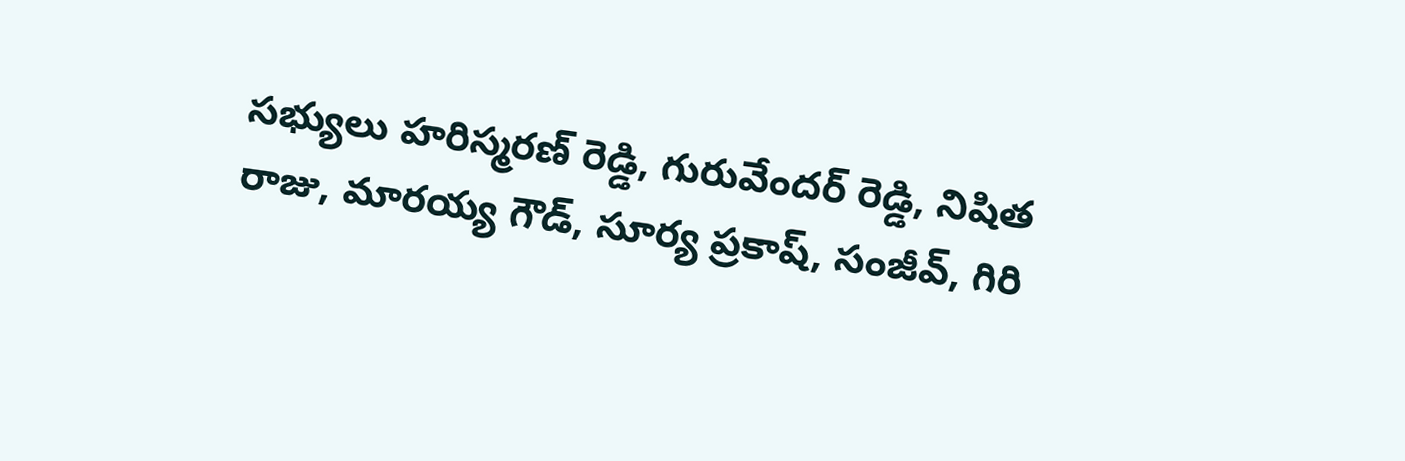సభ్యులు హరిస్మరణ్ రెడ్డి, గురువేందర్ రెడ్డి, నిషిత రాజు, మారయ్య గౌడ్, సూర్య ప్రకాష్, సంజీవ్, గిరి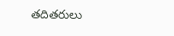తదితరులు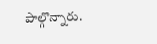పాల్గొన్నారు.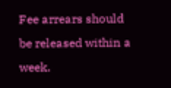Fee arrears should be released within a week.